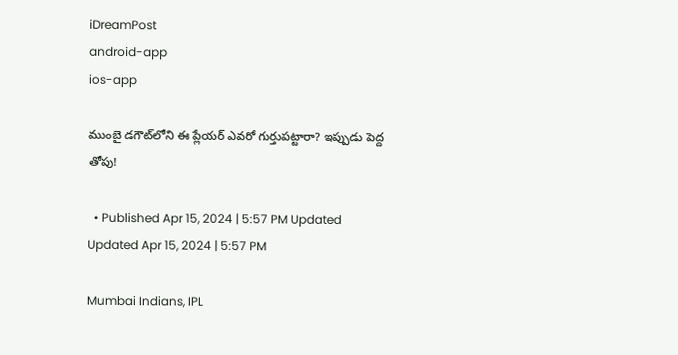iDreamPost
android-app
ios-app

ముంబై డగౌట్‌లోని ఈ ప్లేయర్ ఎవరో గుర్తుపట్టారా? ఇప్పుడు పెద్ద తోపు!

  • Published Apr 15, 2024 | 5:57 PM Updated Updated Apr 15, 2024 | 5:57 PM

Mumbai Indians, IPL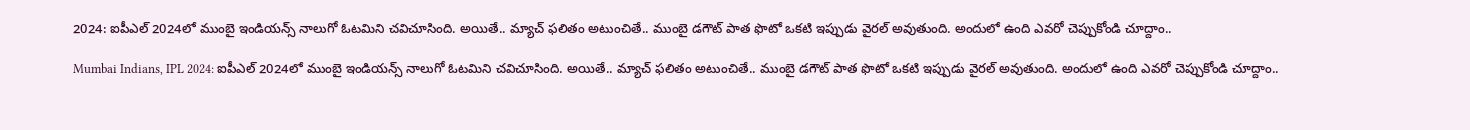2024: ఐపీఎల్‌ 2024లో ముంబై ఇండియన్స్‌ నాలుగో ఓటమిని చవిచూసింది. అయితే.. మ్యాచ్‌ ఫలితం అటుంచితే.. ముంబై డగౌట్‌ పాత ఫొటో ఒకటి ఇప్పుడు వైరల్‌ అవుతుంది. అందులో ఉంది ఎవరో చెప్పుకోండి చూద్దాం..

Mumbai Indians, IPL 2024: ఐపీఎల్‌ 2024లో ముంబై ఇండియన్స్‌ నాలుగో ఓటమిని చవిచూసింది. అయితే.. మ్యాచ్‌ ఫలితం అటుంచితే.. ముంబై డగౌట్‌ పాత ఫొటో ఒకటి ఇప్పుడు వైరల్‌ అవుతుంది. అందులో ఉంది ఎవరో చెప్పుకోండి చూద్దాం..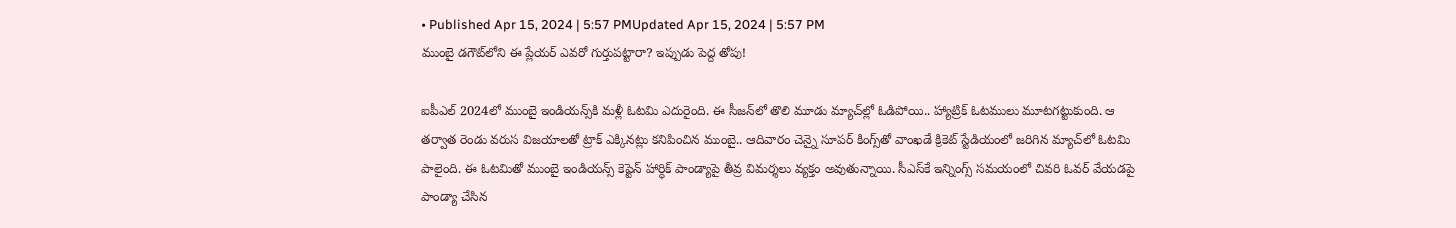• Published Apr 15, 2024 | 5:57 PMUpdated Apr 15, 2024 | 5:57 PM
ముంబై డగౌట్‌లోని ఈ ప్లేయర్ ఎవరో గుర్తుపట్టారా? ఇప్పుడు పెద్ద తోపు!

ఐపీఎల్‌ 2024లో ముంబై ఇండియన్స్‌కి మళ్లీ ఓటమి ఎదురైంది. ఈ సీజన్‌లో తొలి మూడు మ్యాచ్‌ల్లో ఓడిపోయి.. హ్యాట్రిక్‌ ఓటములు మూటగట్టుకుంది. ఆ తర్వాత రెండు వరుస విజయాలతో ట్రాక్‌ ఎక్కినట్లు కనిపించిన ముంబై.. ఆదివారం చెన్నై సూపర్‌ కింగ్స్‌తో వాంఖడే క్రికెట్‌ స్టేడియంలో జరిగిన మ్యాచ్‌లో ఓటమి పాలైంది. ఈ ఓటమితో ముంబై ఇండియన్స్‌ కెప్టెన్‌ హార్ధిక్‌ పాండ్యాపై తీవ్ర విమర్శలు వ్యక్తం అవుతున్నాయి. సీఎస్‌కే ఇన్నింగ్స్‌ సమయంలో చివరి ఓవర్‌ వేయడపై పాండ్యా చేసిన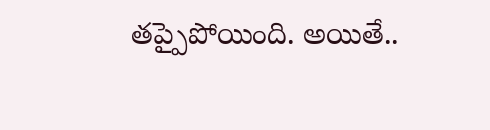తప్పైపోయింది. అయితే..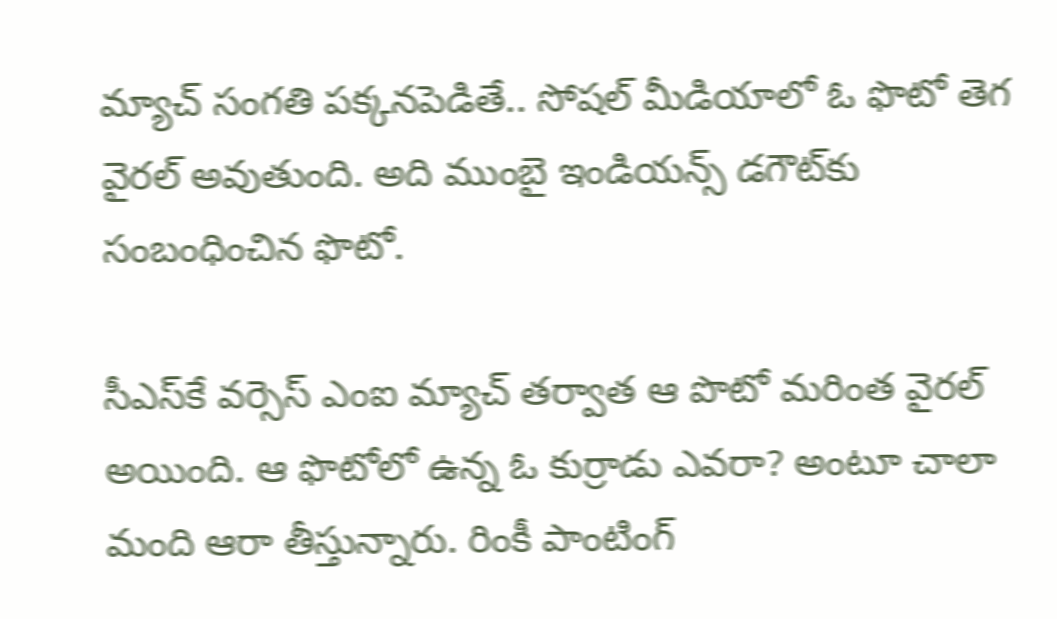మ్యాచ్‌ సంగతి పక్కనపెడితే.. సోషల్‌ మీడియాలో ఓ ఫొటో తెగ వైరల్‌ అవుతుంది. అది ముంబై ఇండియన్స్‌ డగౌట్‌కు సంబంధించిన ఫొటో.

సీఎస్‌కే వర్సెస్‌ ఎంఐ మ్యాచ్‌ తర్వాత ఆ పొటో మరింత వైరల్‌ అయింది. ఆ ఫొటోలో ఉన్న ఓ కుర్రాడు ఎవరా? అంటూ చాలా మంది ఆరా తీస్తున్నారు. రింకీ పాంటింగ్‌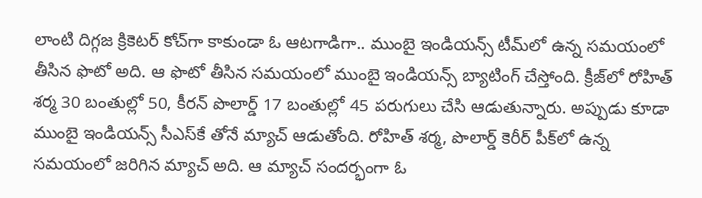లాంటి దిగ్గజ క్రికెటర్‌ కోచ్‌గా కాకుండా ఓ ఆటగాడిగా.. ముంబై ఇండియన్స్‌ టీమ్‌లో ఉన్న సమయంలో తీసిన ఫొటో అది. ఆ ఫొటో తీసిన సమయంలో ముంబై ఇండియన్స్‌ బ్యాటింగ్‌ చేస్తోంది. క్రీజ్‌లో రోహిత్‌ శర్మ 30 బంతుల్లో 50, కీరన్‌ పొలార్డ్‌ 17 బంతుల్లో 45 పరుగులు చేసి ఆడుతున్నారు. అప్పుడు కూడా ముంబై ఇండియన్స్‌ సీఎస్‌కే తోనే మ్యాచ్‌ ఆడుతోంది. రోహిత్‌ శర్మ, పొలార్డ్‌ కెరీర్‌ పీక్‌లో ఉన్న సమయంలో జరిగిన మ్యాచ్‌ అది. ఆ మ్యాచ్‌ సందర్భంగా ఓ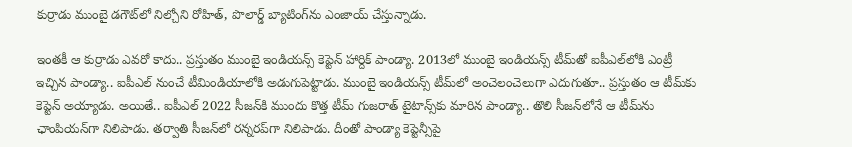కుర్రాడు ముంబై డగౌట్‌లో నిల్చోని రోహిత్‌, పొలార్డ్‌ బ్యాటింగ్‌ను ఎంజాయ్‌ చేస్తున్నాడు.

ఇంతకీ ఆ కుర్రాడు ఎవరో కాదు.. ప్రస్తుతం ముంబై ఇండియన్స్‌ కెప్టెన్‌ హార్దిక్‌ పాండ్యా. 2013లో ముంబై ఇండియన్స్‌ టీమ్‌తో ఐపీఎల్‌లోకి ఎంట్రీ ఇచ్చిన పాండ్యా.. ఐపీఎల్‌ నుంచే టీమిండియాలోకి అడుగుపెట్టాడు. ముంబై ఇండియన్స్‌ టీమ్‌లో అంచెలంచెలుగా ఎదుగుతూ.. ప్రస్తుతం ఆ టీమ్‌కు కెప్టెన్‌ అయ్యాడు. అయితే.. ఐపీఎల్‌ 2022 సీజన్‌కి ముందు కొత్త టీమ్‌ గుజరాత్‌ టైటాన్స్‌కు మారిన పాండ్యా.. తొలి సీజన్‌లోనే ఆ టీమ్‌ను ఛాంపియన్‌గా నిలిపాడు. తర్వాతి సీజన్‌లో రన్నరప్‌గా నిలిపాడు. దీంతో పాండ్యా కెప్టెన్సీపై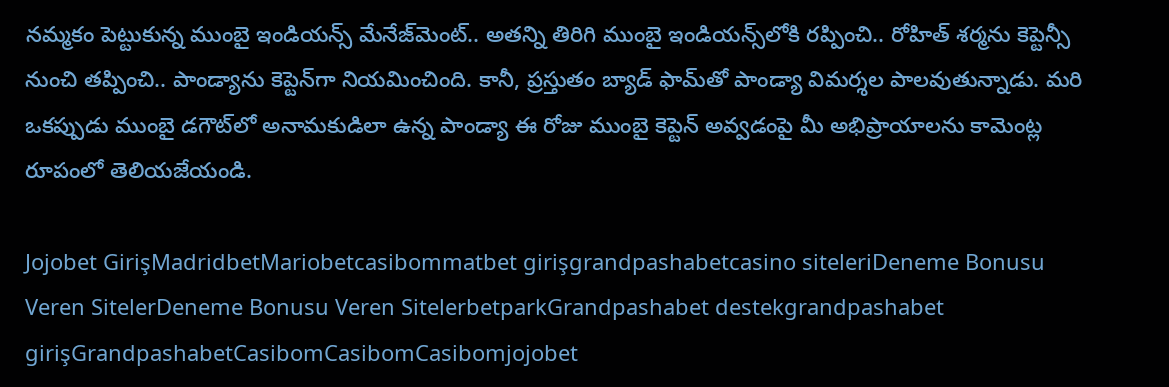నమ్మకం పెట్టుకున్న ముంబై ఇండియన్స్‌ మేనేజ్‌మెంట్‌.. అతన్ని తిరిగి ముంబై ఇండియన్స్‌లోకి రప్పించి.. రోహిత్‌ శర్మను కెప్టెన్సీ నుంచి తప్పించి.. పాండ్యాను కెప్టెన్‌గా నియమించింది. కానీ, ప్రస్తుతం బ్యాడ్‌ ఫామ్‌తో పాండ్యా విమర్శల పాలవుతున్నాడు. మరి ఒకప్పుడు ముంబై డగౌట్‌లో అనామకుడిలా ఉన్న పాండ్యా ఈ రోజు ముంబై కెప్టెన్‌ అవ్వడంపై మీ అభిప్రాయాలను కామెంట్ల రూపంలో తెలియజేయండి.

Jojobet GirişMadridbetMariobetcasibommatbet girişgrandpashabetcasino siteleriDeneme Bonusu Veren SitelerDeneme Bonusu Veren SitelerbetparkGrandpashabet destekgrandpashabet girişGrandpashabetCasibomCasibomCasibomjojobet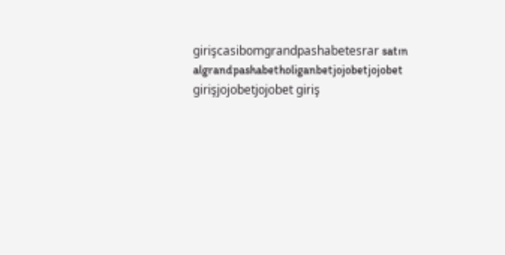girişcasibomgrandpashabetesrar satın algrandpashabetholiganbetjojobetjojobet girişjojobetjojobet giriş